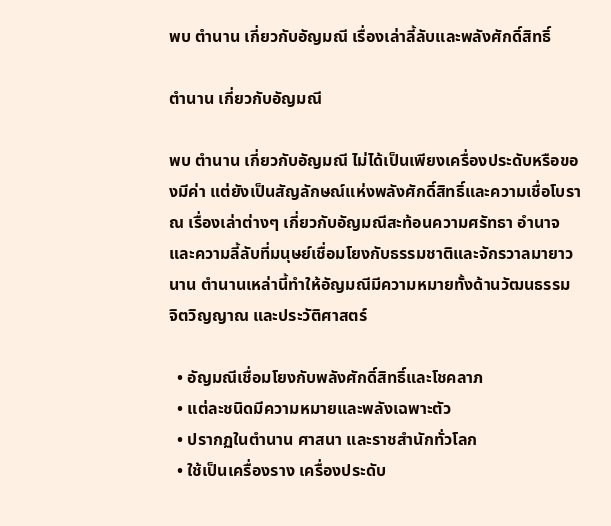พบ ตำนาน เกี่ยวกับอัญมณี เรื่องเล่าลี้ลับและพลังศักดิ์สิทธิ์

ตำนาน เกี่ยวกับอัญมณี

พบ ตำนาน เกี่ยวกับอัญมณี ไม่ได้เป็นเพียงเครื่องประดับหรือของมีค่า แต่ยังเป็นสัญลักษณ์แห่งพลังศักดิ์สิทธิ์และความเชื่อโบราณ เรื่องเล่าต่างๆ เกี่ยวกับอัญมณีสะท้อนความศรัทธา อำนาจ และความลี้ลับที่มนุษย์เชื่อมโยงกับธรรมชาติและจักรวาลมายาวนาน ตำนานเหล่านี้ทำให้อัญมณีมีความหมายทั้งด้านวัฒนธรรม จิตวิญญาณ และประวัติศาสตร์

  • อัญมณีเชื่อมโยงกับพลังศักดิ์สิทธิ์และโชคลาภ
  • แต่ละชนิดมีความหมายและพลังเฉพาะตัว
  • ปรากฏในตำนาน ศาสนา และราชสำนักทั่วโลก
  • ใช้เป็นเครื่องราง เครื่องประดับ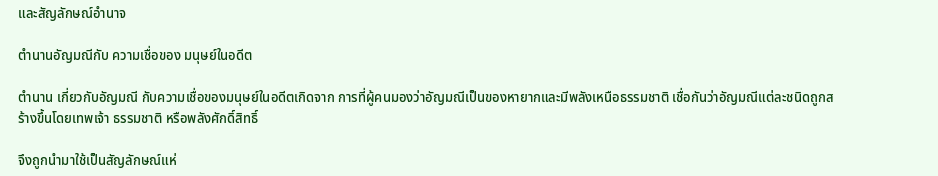และสัญลักษณ์อำนาจ

ตำนานอัญมณีกับ ความเชื่อของ มนุษย์ในอดีต

ตำนาน เกี่ยวกับอัญมณี กับความเชื่อของมนุษย์ในอดีตเกิดจาก การที่ผู้คนมองว่าอัญมณีเป็นของหายากและมีพลังเหนือธรรมชาติ เชื่อกันว่าอัญมณีแต่ละชนิดถูกสร้างขึ้นโดยเทพเจ้า ธรรมชาติ หรือพลังศักดิ์สิทธิ์

จึงถูกนำมาใช้เป็นสัญลักษณ์แห่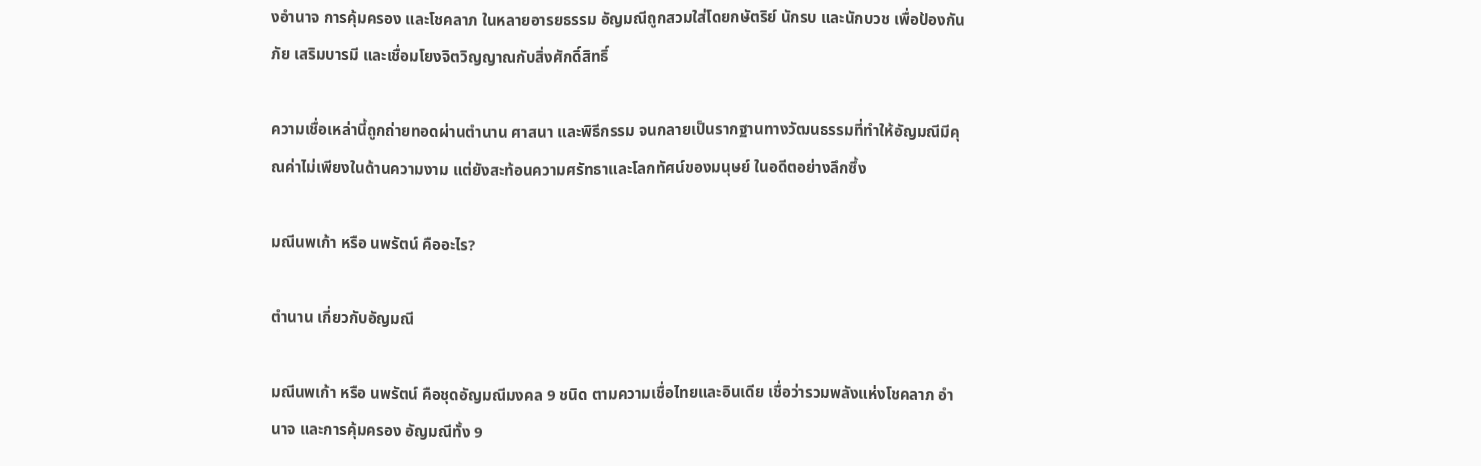งอำนาจ การคุ้มครอง และโชคลาภ ในหลายอารยธรรม อัญมณีถูกสวมใส่โดยกษัตริย์ นักรบ และนักบวช เพื่อป้องกันภัย เสริมบารมี และเชื่อมโยงจิตวิญญาณกับสิ่งศักดิ์สิทธิ์

ความเชื่อเหล่านี้ถูกถ่ายทอดผ่านตำนาน ศาสนา และพิธีกรรม จนกลายเป็นรากฐานทางวัฒนธรรมที่ทำให้อัญมณีมีคุณค่าไม่เพียงในด้านความงาม แต่ยังสะท้อนความศรัทธาและโลกทัศน์ของมนุษย์ ในอดีตอย่างลึกซึ้ง

มณีนพเก้า หรือ นพรัตน์ คืออะไร?

ตำนาน เกี่ยวกับอัญมณี

มณีนพเก้า หรือ นพรัตน์ คือชุดอัญมณีมงคล 9 ชนิด ตามความเชื่อไทยและอินเดีย เชื่อว่ารวมพลังแห่งโชคลาภ อำนาจ และการคุ้มครอง อัญมณีทั้ง 9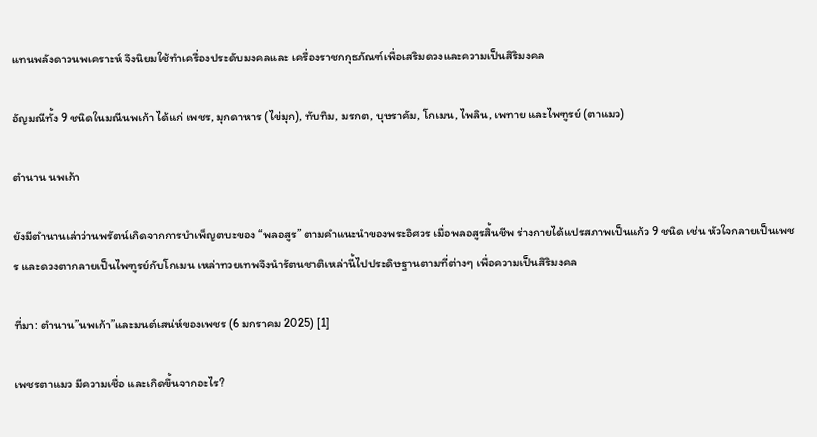แทนพลังดาวนพเคราะห์ จึงนิยมใช้ทำเครื่องประดับมงคลและ เครื่องราชกกุธภัณฑ์เพื่อเสริมดวงและความเป็นสิริมงคล

อัญมณีทั้ง 9 ชนิดในมณีนพเก้า ได้แก่ เพชร, มุกดาหาร (ไข่มุก), ทับทิม, มรกต, บุษราคัม, โกเมน, ไพลิน, เพทาย และไพฑูรย์ (ตาแมว)

ตำนาน นพเก้า

ยังมีตำนานเล่าว่านพรัตน์เกิดจากการบำเพ็ญตบะของ “พลอสูร” ตามคำแนะนำของพระอิศวร เมื่อพลอสูรสิ้นชีพ ร่างกายได้แปรสภาพเป็นแก้ว 9 ชนิด เช่น หัวใจกลายเป็นเพชร และดวงตากลายเป็นไพฑูรย์กับโกเมน เหล่าทวยเทพจึงนำรัตนชาติเหล่านี้ไปประดิษฐานตามที่ต่างๆ เพื่อความเป็นสิริมงคล

ที่มา: ตำนาน”นพเก้า”และมนต์เสน่ห์ของเพชร (6 มกราคม 2025) [1]

เพชรตาแมว มีความเชื่อ และเกิดขึ้นจากอะไร?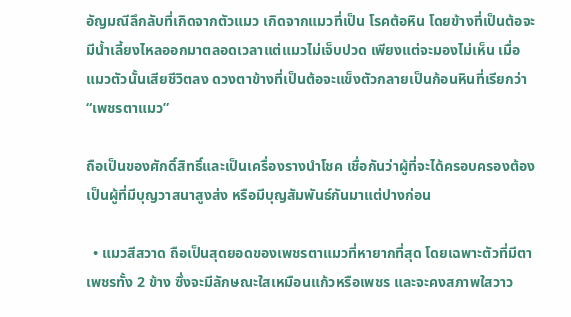อัญมณีลึกลับที่เกิดจากตัวแมว เกิดจากแมวที่เป็น โรคต้อหิน โดยข้างที่เป็นต้อจะมีน้ำเลี้ยงไหลออกมาตลอดเวลาแต่แมวไม่เจ็บปวด เพียงแต่จะมองไม่เห็น เมื่อแมวตัวนั้นเสียชีวิตลง ดวงตาข้างที่เป็นต้อจะแข็งตัวกลายเป็นก้อนหินที่เรียกว่า “เพชรตาแมว”

ถือเป็นของศักดิ์สิทธิ์และเป็นเครื่องรางนำโชค เชื่อกันว่าผู้ที่จะได้ครอบครองต้องเป็นผู้ที่มีบุญวาสนาสูงส่ง หรือมีบุญสัมพันธ์กันมาแต่ปางก่อน

  • แมวสีสวาด ถือเป็นสุดยอดของเพชรตาแมวที่หายากที่สุด โดยเฉพาะตัวที่มีตาเพชรทั้ง 2 ข้าง ซึ่งจะมีลักษณะใสเหมือนแก้วหรือเพชร และจะคงสภาพใสวาว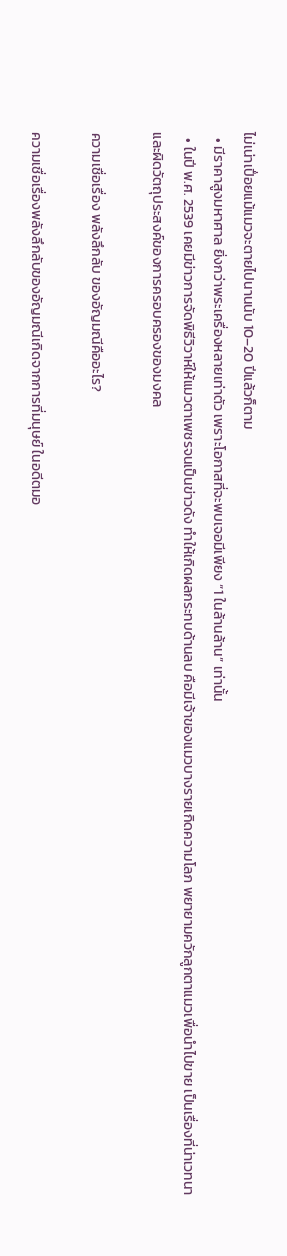ไม่เน่าเปื่อยแม้แมวจะตายไปนานนับ 10–20 ปีแล้วก็ตาม
  • มีราคาสูงมหาศาล ยิ่งกว่าพระเครื่องหลายเท่าตัว เพราะโอกาสที่จะพบเจอมีเพียง “1 ในล้านล้าน” เท่านั้น
  • ในปี พ.ศ. 2539 เคยมีข่าวการจัดพิธีวิวาห์ให้แมวตาเพชรจนเป็นข่าวดัง ทำให้เกิดผลกระทบด้านลบ คือมีเจ้าของแมวบางรายเกิดความโลภ พยายามควักลูกตาแมวเพื่อนำไปขาย เป็นเรื่องที่น่าเวทนาและผิดวัตถุประสงค์ของการครอบครองของมงคล

ความเชื่อเรื่อง พลังลึกลับ ของอัญมณีคืออะไร?

ความเชื่อเรื่องพลังลึกลับของอัญมณีเกิดจากการที่มนุษย์ ในอดีตมอ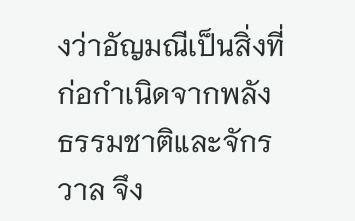งว่าอัญมณีเป็นสิ่งที่ก่อกำเนิดจากพลังธรรมชาติและจักรวาล จึง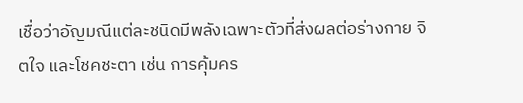เชื่อว่าอัญมณีแต่ละชนิดมีพลังเฉพาะตัวที่ส่งผลต่อร่างกาย จิตใจ และโชคชะตา เช่น การคุ้มคร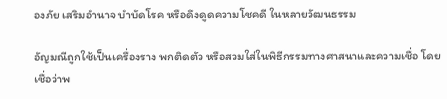องภัย เสริมอำนาจ บำบัดโรค หรือดึงดูดความโชคดี ในหลายวัฒนธรรม

อัญมณีถูกใช้เป็นเครื่องราง พกติดตัว หรือสวมใส่ในพิธีกรรมทางศาสนาและความเชื่อ โดยเชื่อว่าพ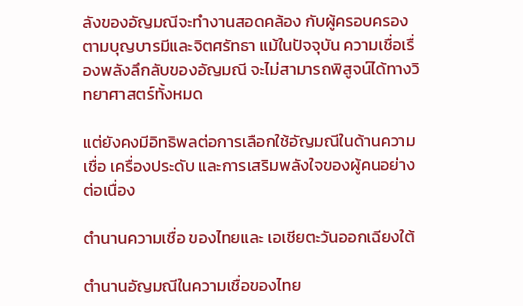ลังของอัญมณีจะทำงานสอดคล้อง กับผู้ครอบครองตามบุญบารมีและจิตศรัทธา แม้ในปัจจุบัน ความเชื่อเรื่องพลังลึกลับของอัญมณี จะไม่สามารถพิสูจน์ได้ทางวิทยาศาสตร์ทั้งหมด

แต่ยังคงมีอิทธิพลต่อการเลือกใช้อัญมณีในด้านความเชื่อ เครื่องประดับ และการเสริมพลังใจของผู้คนอย่างต่อเนื่อง

ตำนานความเชื่อ ของไทยและ เอเชียตะวันออกเฉียงใต้

ตำนานอัญมณีในความเชื่อของไทย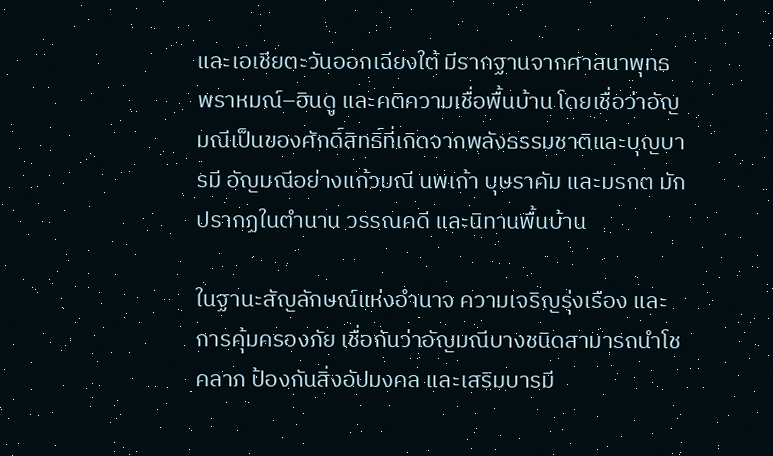และเอเชียตะวันออกเฉียงใต้ มีรากฐานจากศาสนาพุทธ พราหมณ์–ฮินดู และคติความเชื่อพื้นบ้าน โดยเชื่อว่าอัญมณีเป็นของศักดิ์สิทธิ์ที่เกิดจากพลังธรรมชาติและบุญบารมี อัญมณีอย่างแก้วมณี นพเก้า บุษราคัม และมรกต มักปรากฏในตำนาน วรรณคดี และนิทานพื้นบ้าน

ในฐานะสัญลักษณ์แห่งอำนาจ ความเจริญรุ่งเรือง และการคุ้มครองภัย เชื่อกันว่าอัญมณีบางชนิดสามารถนำโชคลาภ ป้องกันสิ่งอัปมงคล และเสริมบารมี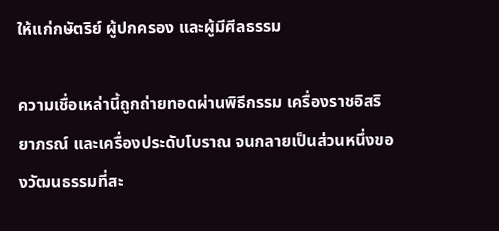ให้แก่กษัตริย์ ผู้ปกครอง และผู้มีศีลธรรม

ความเชื่อเหล่านี้ถูกถ่ายทอดผ่านพิธีกรรม เครื่องราชอิสริยาภรณ์ และเครื่องประดับโบราณ จนกลายเป็นส่วนหนึ่งของวัฒนธรรมที่สะ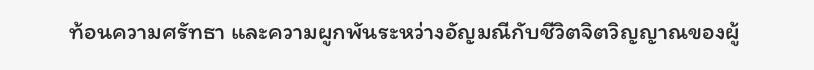ท้อนความศรัทธา และความผูกพันระหว่างอัญมณีกับชีวิตจิตวิญญาณของผู้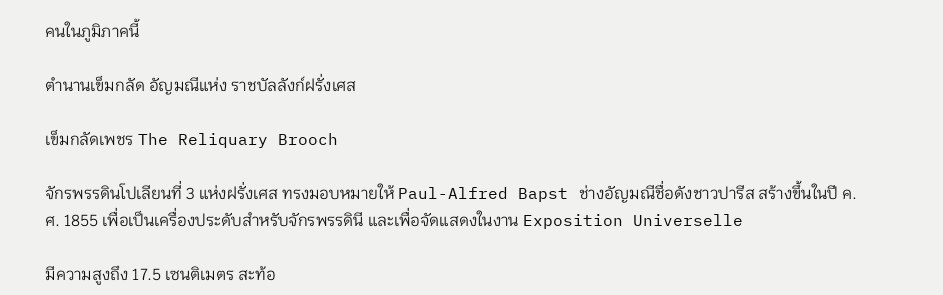คนในภูมิภาคนี้

ตำนานเข็มกลัด อัญมณีแห่ง ราชบัลลังก์ฝรั่งเศส

เข็มกลัดเพชร The Reliquary Brooch

จักรพรรดินโปเลียนที่ 3 แห่งฝรั่งเศส ทรงมอบหมายให้ Paul-Alfred Bapst ช่างอัญมณีชื่อดังชาวปารีส สร้างขึ้นในปี ค.ศ. 1855 เพื่อเป็นเครื่องประดับสำหรับจักรพรรดินี และเพื่อจัดแสดงในงาน Exposition Universelle

มีความสูงถึง 17.5 เซนติเมตร สะท้อ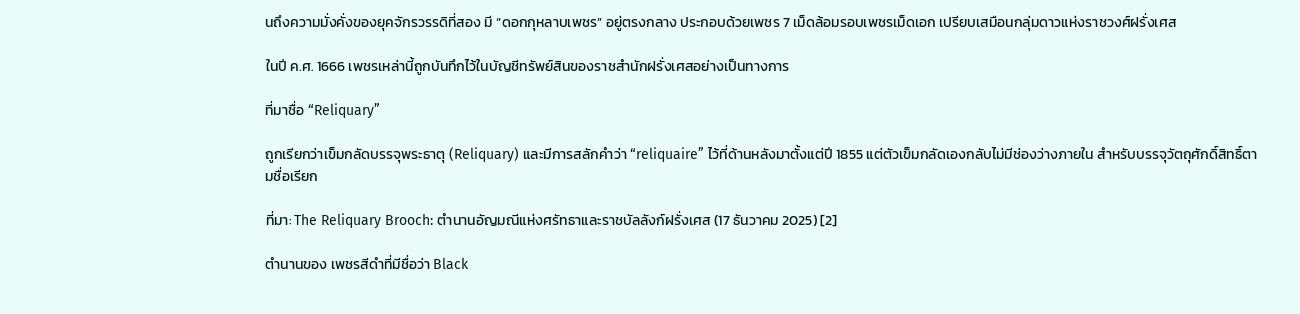นถึงความมั่งคั่งของยุคจักรวรรดิที่สอง มี “ดอกกุหลาบเพชร” อยู่ตรงกลาง ประกอบด้วยเพชร 7 เม็ดล้อมรอบเพชรเม็ดเอก เปรียบเสมือนกลุ่มดาวแห่งราชวงศ์ฝรั่งเศส

ในปี ค.ศ. 1666 เพชรเหล่านี้ถูกบันทึกไว้ในบัญชีทรัพย์สินของราชสำนักฝรั่งเศสอย่างเป็นทางการ

ที่มาชื่อ “Reliquary”

ถูกเรียกว่าเข็มกลัดบรรจุพระธาตุ (Reliquary) และมีการสลักคำว่า “reliquaire” ไว้ที่ด้านหลังมาตั้งแต่ปี 1855 แต่ตัวเข็มกลัดเองกลับไม่มีช่องว่างภายใน สำหรับบรรจุวัตถุศักดิ์สิทธิ์ตามชื่อเรียก

ที่มา: The Reliquary Brooch: ตำนานอัญมณีแห่งศรัทธาและราชบัลลังก์ฝรั่งเศส (17 ธันวาคม 2025) [2]

ตำนานของ เพชรสีดำที่มีชื่อว่า Black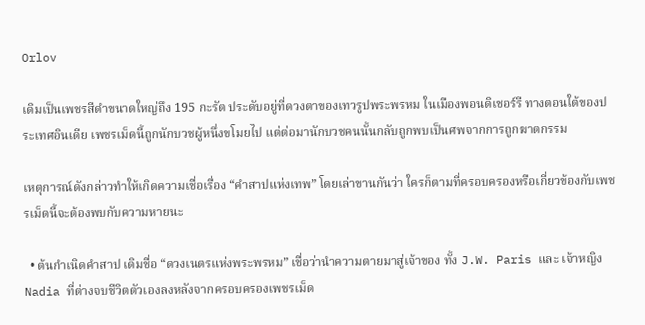Orlov

เดิมเป็นเพชรสีดำขนาดใหญ่ถึง 195 กะรัต ประดับอยู่ที่ดวงตาของเทวรูปพระพรหม ในเมืองพอนดิเชอร์รี ทางตอนใต้ของประเทศอินเดีย เพชรเม็ดนี้ถูกนักบวชผู้หนึ่งขโมยไป แต่ต่อมานักบวชคนนั้นกลับถูกพบเป็นศพจากการถูกฆาตกรรม

เหตุการณ์ดังกล่าวทำให้เกิดความเชื่อเรื่อง “คำสาปแห่งเทพ” โดยเล่าขานกันว่า ใครก็ตามที่ครอบครองหรือเกี่ยวข้องกับเพชรเม็ดนี้จะต้องพบกับความหายนะ

  • ต้นกำเนิดคำสาป เดิมชื่อ “ดวงเนตรแห่งพระพรหม” เชื่อว่านำความตายมาสู่เจ้าของ ทั้ง J.W. Paris และ เจ้าหญิง Nadia ที่ต่างจบชีวิตตัวเองลงหลังจากครอบครองเพชรเม็ด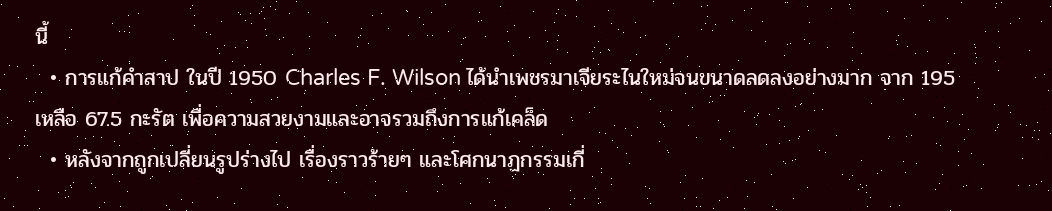นี้
  • การแก้คำสาป ในปี 1950 Charles F. Wilson ได้นำเพชรมาเจียระไนใหม่จนขนาดลดลงอย่างมาก จาก 195 เหลือ 67.5 กะรัต เพื่อความสวยงามและอาจรวมถึงการแก้เคล็ด
  • หลังจากถูกเปลี่ยนรูปร่างไป เรื่องราวร้ายๆ และโศกนาฏกรรมเกี่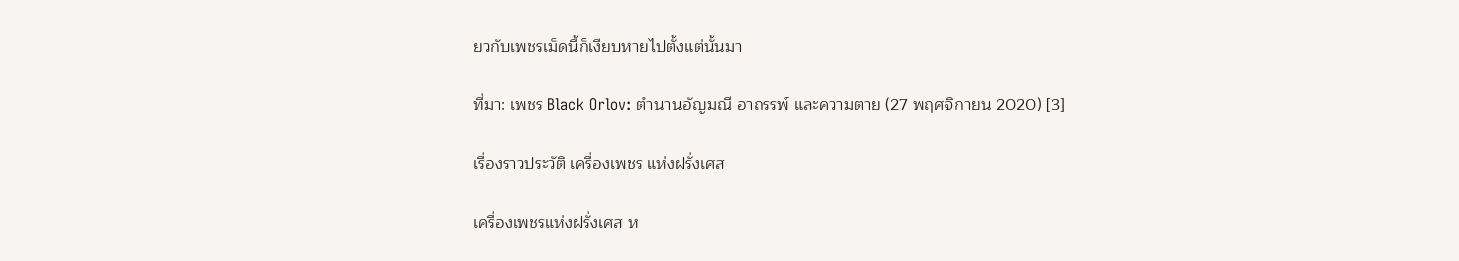ยวกับเพชรเม็ดนี้ก็เงียบหายไปตั้งแต่นั้นมา

ที่มา: เพชร Black Orlov: ตำนานอัญมณี อาถรรพ์ และความตาย (27 พฤศจิกายน 2020) [3]

เรื่องราวประวัติ เครื่องเพชร แห่งฝรั่งเศส

เครื่องเพชรแห่งฝรั่งเศส ห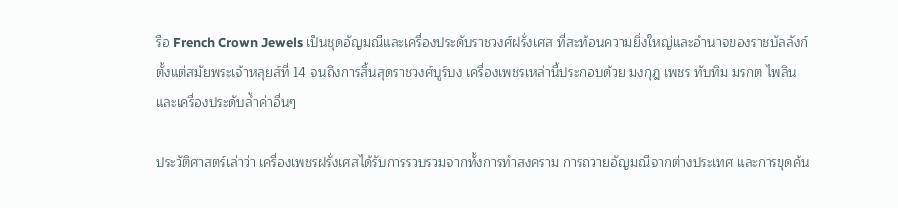รือ French Crown Jewels เป็นชุดอัญมณีและเครื่องประดับราชวงศ์ฝรั่งเศส ที่สะท้อนความยิ่งใหญ่และอำนาจของราชบัลลังก์ ตั้งแต่สมัยพระเจ้าหลุยส์ที่ 14 จนถึงการสิ้นสุดราชวงศ์บูร์บง เครื่องเพชรเหล่านี้ประกอบด้วย มงกุฎ เพชร ทับทิม มรกต ไพลิน และเครื่องประดับล้ำค่าอื่นๆ

ประวัติศาสตร์เล่าว่า เครื่องเพชรฝรั่งเศสได้รับการรวบรวมจากทั้งการทำสงคราม การถวายอัญมณีจากต่างประเทศ และการขุดค้น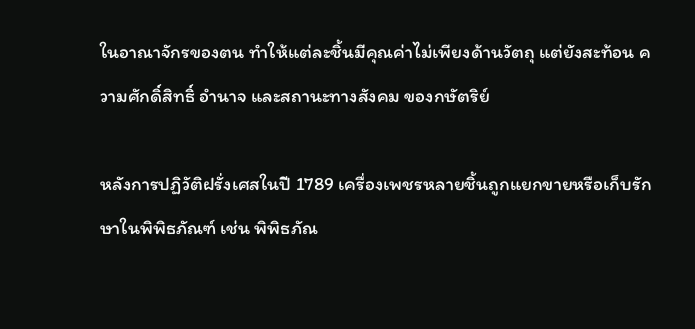ในอาณาจักรของตน ทำให้แต่ละชิ้นมีคุณค่าไม่เพียงด้านวัตถุ แต่ยังสะท้อน ความศักดิ์สิทธิ์ อำนาจ และสถานะทางสังคม ของกษัตริย์

หลังการปฏิวัติฝรั่งเศสในปี 1789 เครื่องเพชรหลายชิ้นถูกแยกขายหรือเก็บรักษาในพิพิธภัณฑ์ เช่น พิพิธภัณ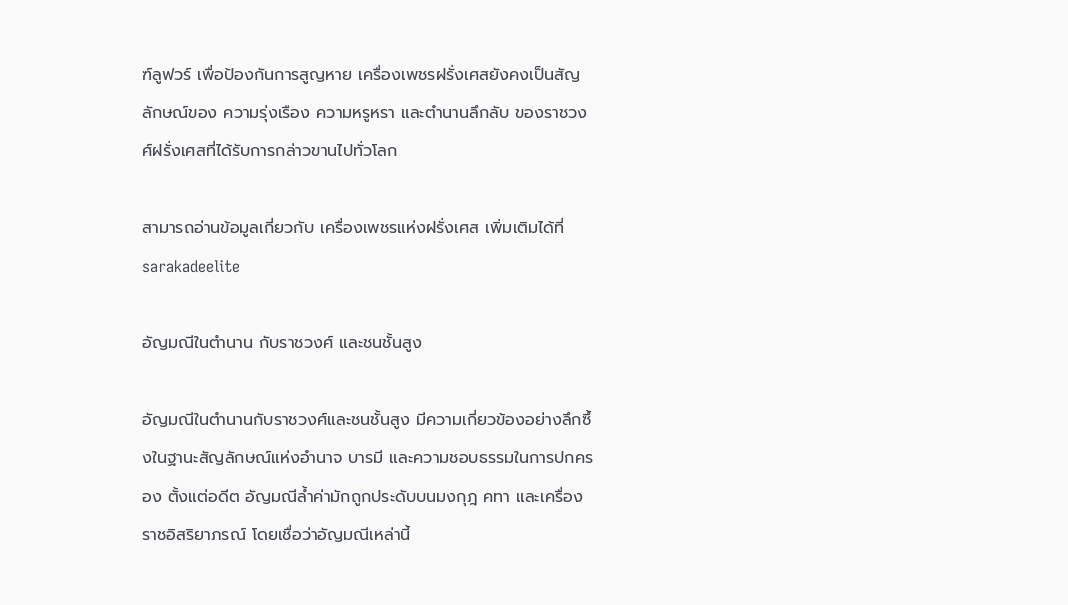ฑ์ลูฟวร์ เพื่อป้องกันการสูญหาย เครื่องเพชรฝรั่งเศสยังคงเป็นสัญลักษณ์ของ ความรุ่งเรือง ความหรูหรา และตำนานลึกลับ ของราชวงศ์ฝรั่งเศสที่ได้รับการกล่าวขานไปทั่วโลก

สามารถอ่านข้อมูลเกี่ยวกับ เครื่องเพชรแห่งฝรั่งเศส เพิ่มเติมได้ที่ sarakadeelite

อัญมณีในตำนาน กับราชวงศ์ และชนชั้นสูง

อัญมณีในตำนานกับราชวงศ์และชนชั้นสูง มีความเกี่ยวข้องอย่างลึกซึ้งในฐานะสัญลักษณ์แห่งอำนาจ บารมี และความชอบธรรมในการปกครอง ตั้งแต่อดีต อัญมณีล้ำค่ามักถูกประดับบนมงกุฎ คทา และเครื่องราชอิสริยาภรณ์ โดยเชื่อว่าอัญมณีเหล่านี้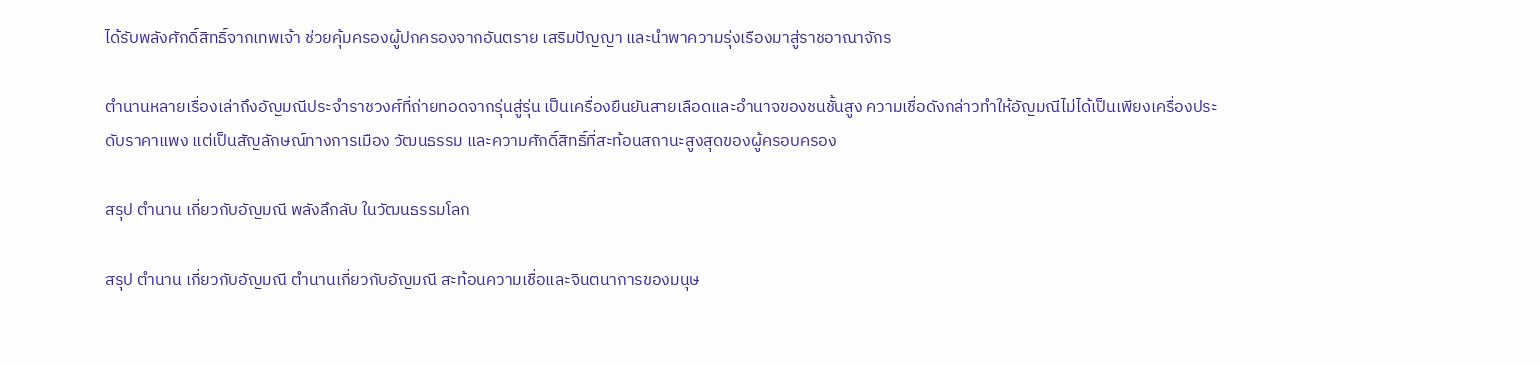ได้รับพลังศักดิ์สิทธิ์จากเทพเจ้า ช่วยคุ้มครองผู้ปกครองจากอันตราย เสริมปัญญา และนำพาความรุ่งเรืองมาสู่ราชอาณาจักร

ตำนานหลายเรื่องเล่าถึงอัญมณีประจำราชวงศ์ที่ถ่ายทอดจากรุ่นสู่รุ่น เป็นเครื่องยืนยันสายเลือดและอำนาจของชนชั้นสูง ความเชื่อดังกล่าวทำให้อัญมณีไม่ได้เป็นเพียงเครื่องประดับราคาแพง แต่เป็นสัญลักษณ์ทางการเมือง วัฒนธรรม และความศักดิ์สิทธิ์ที่สะท้อนสถานะสูงสุดของผู้ครอบครอง

สรุป ตำนาน เกี่ยวกับอัญมณี พลังลึกลับ ในวัฒนธรรมโลก

สรุป ตำนาน เกี่ยวกับอัญมณี ตำนานเกี่ยวกับอัญมณี สะท้อนความเชื่อและจินตนาการของมนุษ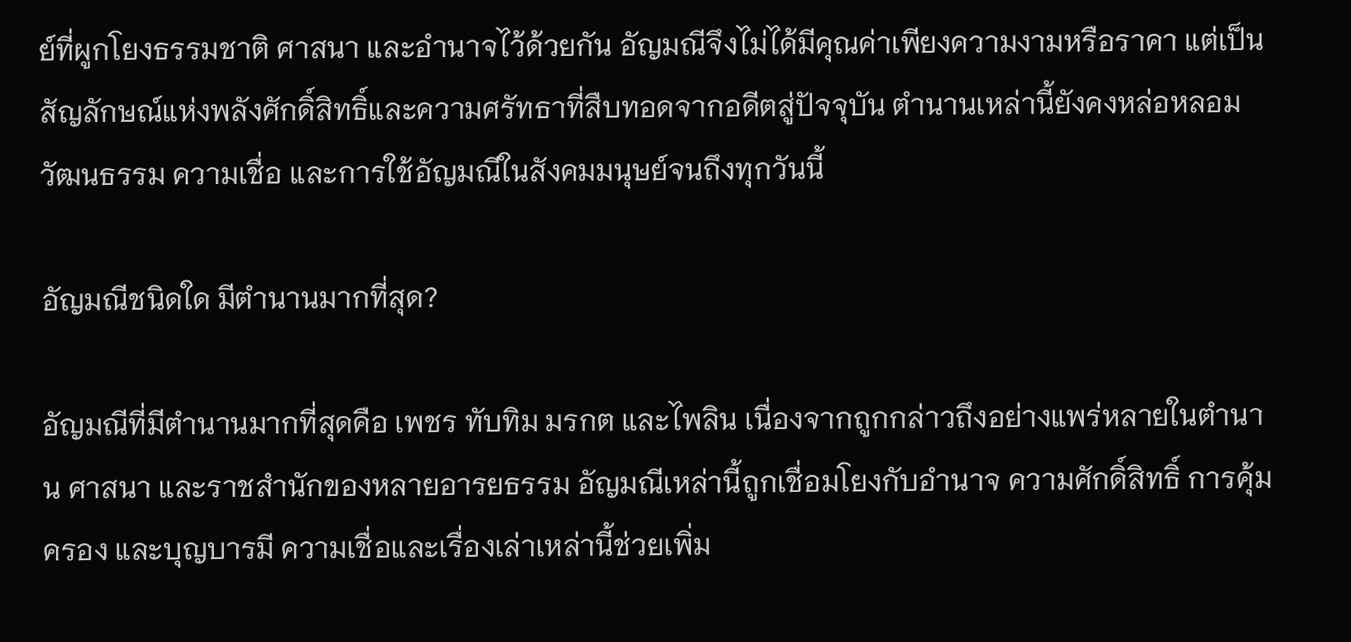ย์ที่ผูกโยงธรรมชาติ ศาสนา และอำนาจไว้ด้วยกัน อัญมณีจึงไม่ได้มีคุณค่าเพียงความงามหรือราคา แต่เป็นสัญลักษณ์แห่งพลังศักดิ์สิทธิ์และความศรัทธาที่สืบทอดจากอดีตสู่ปัจจุบัน ตำนานเหล่านี้ยังคงหล่อหลอมวัฒนธรรม ความเชื่อ และการใช้อัญมณีในสังคมมนุษย์จนถึงทุกวันนี้

อัญมณีชนิดใด มีตำนานมากที่สุด?

อัญมณีที่มีตำนานมากที่สุดคือ เพชร ทับทิม มรกต และไพลิน เนื่องจากถูกกล่าวถึงอย่างแพร่หลายในตำนาน ศาสนา และราชสำนักของหลายอารยธรรม อัญมณีเหล่านี้ถูกเชื่อมโยงกับอำนาจ ความศักดิ์สิทธิ์ การคุ้มครอง และบุญบารมี ความเชื่อและเรื่องเล่าเหล่านี้ช่วยเพิ่ม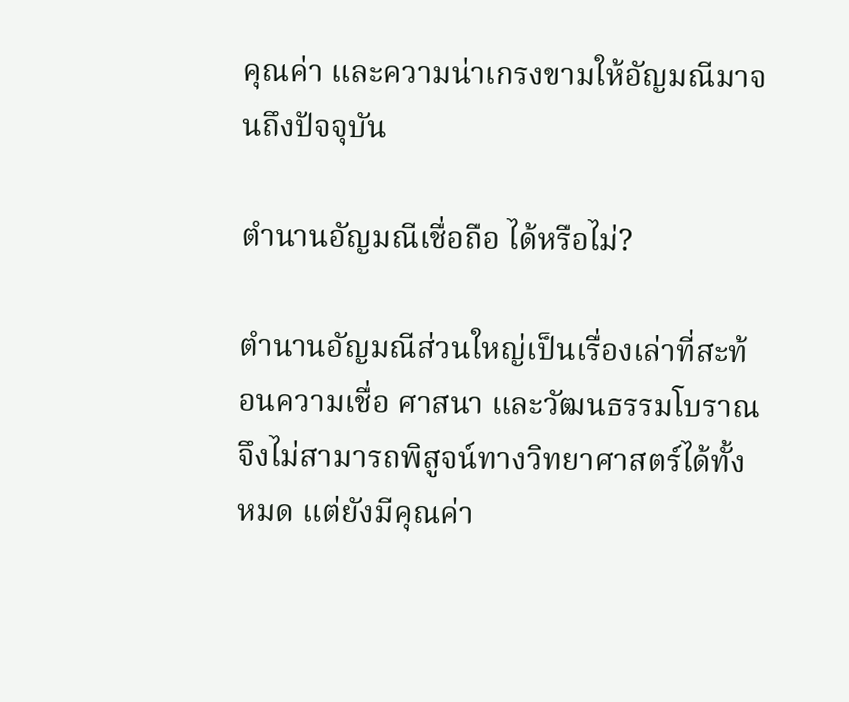คุณค่า และความน่าเกรงขามให้อัญมณีมาจนถึงปัจจุบัน

ตำนานอัญมณีเชื่อถือ ได้หรือไม่?

ตำนานอัญมณีส่วนใหญ่เป็นเรื่องเล่าที่สะท้อนความเชื่อ ศาสนา และวัฒนธรรมโบราณ จึงไม่สามารถพิสูจน์ทางวิทยาศาสตร์ได้ทั้งหมด แต่ยังมีคุณค่า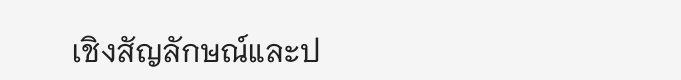เชิงสัญลักษณ์และป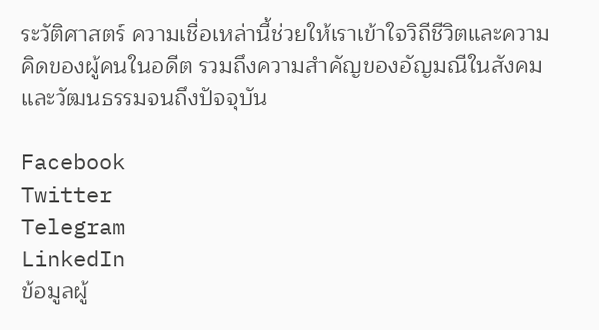ระวัติศาสตร์ ความเชื่อเหล่านี้ช่วยให้เราเข้าใจวิถีชีวิตและความคิดของผู้คนในอดีต รวมถึงความสำคัญของอัญมณีในสังคมและวัฒนธรรมจนถึงปัจจุบัน

Facebook
Twitter
Telegram
LinkedIn
ข้อมูลผู้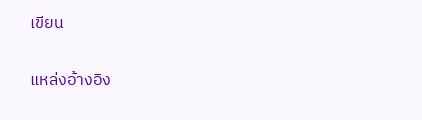เขียน

แหล่งอ้างอิง